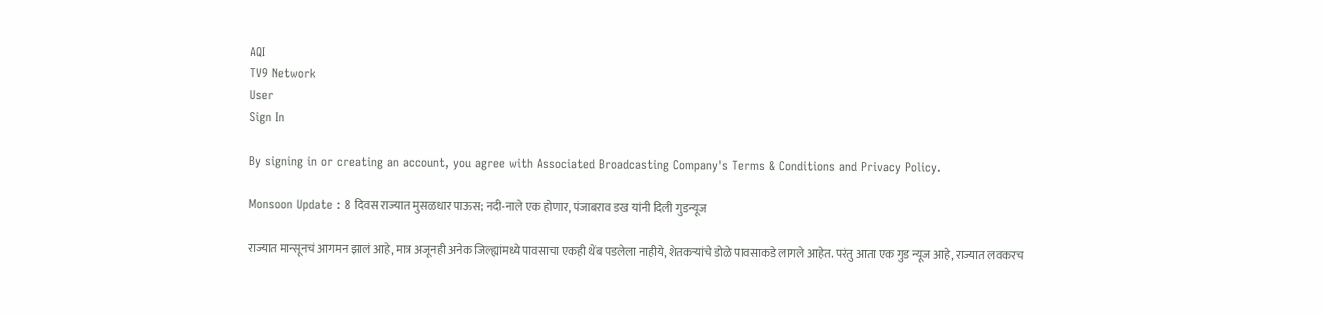AQI
TV9 Network
User
Sign In

By signing in or creating an account, you agree with Associated Broadcasting Company's Terms & Conditions and Privacy Policy.

Monsoon Update : 8 दिवस राज्यात मुसळधार पाऊस; नदी-नाले एक होणार, पंजाबराव डख यांनी दिली गुडन्यूज

राज्यात मान्सूनचं आगमन झालं आहे, मात्र अजूनही अनेक जिल्ह्यांमध्ये पावसाचा एकही थेंब पडलेला नाहीये, शेतकऱ्यांचे डोळे पावसाकडे लागले आहेत. परंतु आता एक गुड न्यूज आहे, राज्यात लवकरच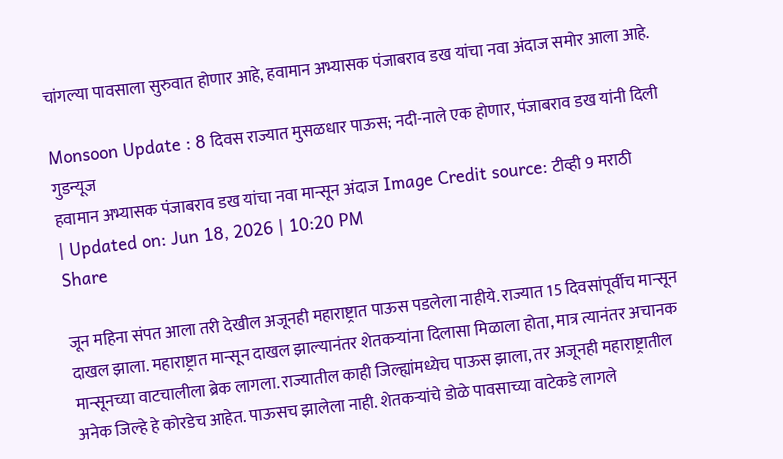चांगल्या पावसाला सुरुवात होणार आहे, हवामान अभ्यासक पंजाबराव डख यांचा नवा अंदाज समोर आला आहे.

Monsoon Update : 8 दिवस राज्यात मुसळधार पाऊस; नदी-नाले एक होणार, पंजाबराव डख यांनी दिली गुडन्यूज
हवामान अभ्यासक पंजाबराव डख यांचा नवा मान्सून अंदाज Image Credit source: टीव्ही 9 मराठी
| Updated on: Jun 18, 2026 | 10:20 PM
Share

जून महिना संपत आला तरी देखील अजूनही महाराष्ट्रात पाऊस पडलेला नाहीये. राज्यात 15 दिवसांपूर्वीच मान्सून दाखल झाला. महाराष्ट्रात मान्सून दाखल झाल्यानंतर शेतकऱ्यांना दिलासा मिळाला होता, मात्र त्यानंतर अचानक मान्सूनच्या वाटचालीला ब्रेक लागला. राज्यातील काही जिल्ह्यांमध्येच पाऊस झाला, तर अजूनही महाराष्ट्रातील अनेक जिल्हे हे कोरडेच आहेत. पाऊसच झालेला नाही. शेतकऱ्यांचे डोळे पावसाच्या वाटेकडे लागले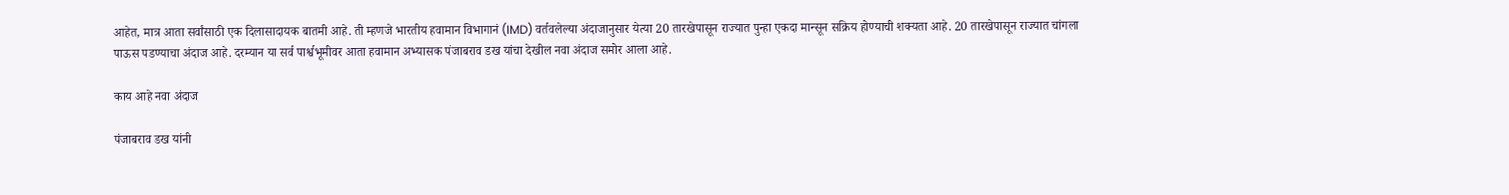आहेत, मात्र आता सर्वांसाठी एक दिलासादायक बातमी आहे. ती म्हणजे भारतीय हवामान विभागानं (IMD) वर्तवलेल्या अंदाजानुसार येत्या 20 तारखेपासून राज्यात पुन्हा एकदा मान्सून सक्रिय होण्याची शक्यता आहे. 20 तारखेपासून राज्यात चांगला पाऊस पडण्याचा अंदाज आहे. दरम्यान या सर्व पार्श्वभूमीवर आता हवामान अभ्यासक पंजाबराव डख यांचा देखील नवा अंदाज समोर आला आहे.

काय आहे नवा अंदाज

पंजाबराव डख यांनी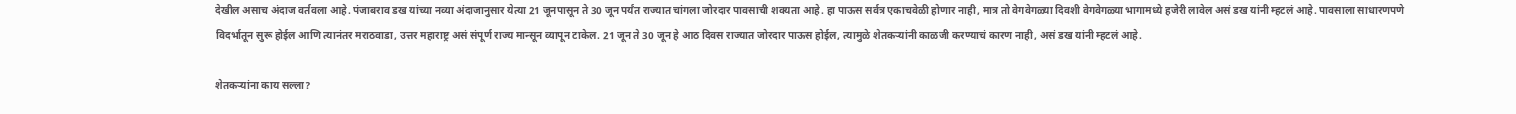देखील असाच अंदाज वर्तवला आहे. पंजाबराव डख यांच्या नव्या अंदाजानुसार येत्या 21 जूनपासून ते 30 जून पर्यंत राज्यात चांगला जोरदार पावसाची शक्यता आहे. हा पाऊस सर्वत्र एकाचवेळी होणार नाही, मात्र तो वेगवेगळ्या दिवशी वेगवेगळ्या भागामध्ये हजेरी लावेल असं डख यांनी म्हटलं आहे. पावसाला साधारणपणे विदर्भातून सुरू होईल आणि त्यानंतर मराठवाडा, उत्तर महाराष्ट्र असं संपूर्ण राज्य मान्सून व्यापून टाकेल. 21 जून ते 30 जून हे आठ दिवस राज्यात जोरदार पाऊस होईल, त्यामुळे शेतकऱ्यांनी काळजी करण्याचं कारण नाही, असं डख यांनी म्हटलं आहे.

शेतकऱ्यांना काय सल्ला?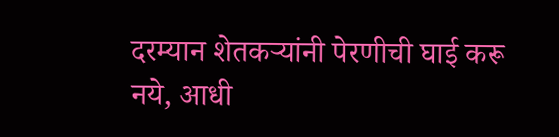दरम्यान शेतकऱ्यांनी पेरणीची घाई करू नये, आधी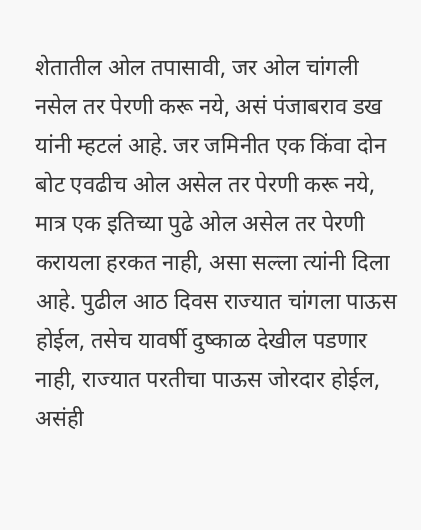शेतातील ओल तपासावी, जर ओल चांगली नसेल तर पेरणी करू नये, असं पंजाबराव डख यांनी म्हटलं आहे. जर जमिनीत एक किंवा दोन बोट एवढीच ओल असेल तर पेरणी करू नये, मात्र एक इतिच्या पुढे ओल असेल तर पेरणी करायला हरकत नाही, असा सल्ला त्यांनी दिला आहे. पुढील आठ दिवस राज्यात चांगला पाऊस होईल, तसेच यावर्षी दुष्काळ देखील पडणार नाही, राज्यात परतीचा पाऊस जोरदार होईल, असंही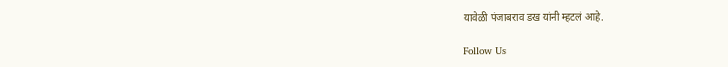यावेळी पंजाबराव डख यांनी म्हटलं आहे.

Follow Us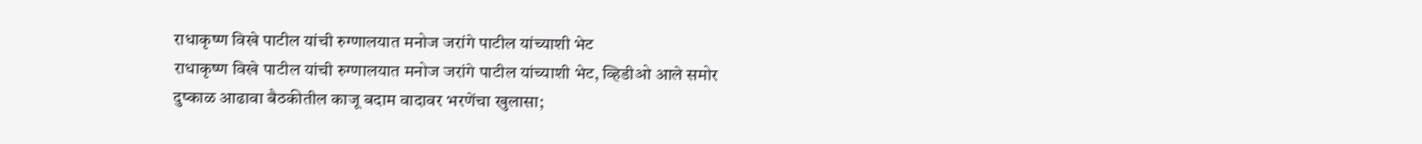राधाकृष्ण विखे पाटील यांची रुग्णालयात मनोज जरांगे पाटील यांच्याशी भेट
राधाकृष्ण विखे पाटील यांची रुग्णालयात मनोज जरांगे पाटील यांच्याशी भेट, व्हिडीओ आले समोर
दुष्काळ आढावा बैठकीतील काजू बदाम वादावर भरणेंचा खुलासा;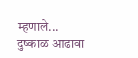म्हणाले...
दुष्काळ आढावा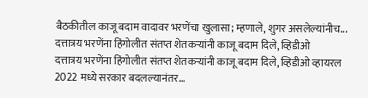बैठकीतील काजू बदाम वादावर भरणेंचा खुलासा; म्हणाले, शुगर असलेल्यांनीच...
दत्तात्रय भरणेंना हिंगोलीत संतप्त शेतकऱ्यांनी काजू बदाम दिले, व्हिडीओ
दत्तात्रय भरणेंना हिंगोलीत संतप्त शेतकऱ्यांनी काजू बदाम दिले, व्हिडीओ व्हायरल
2022 मध्ये सरकार बदलल्यानंतर...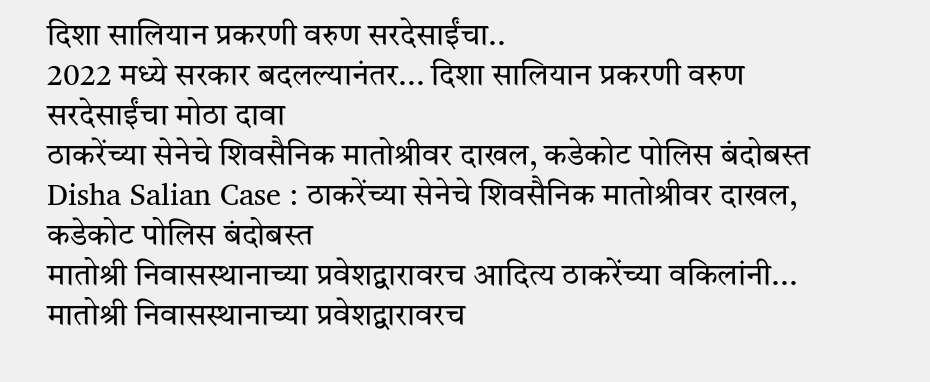दिशा सालियान प्रकरणी वरुण सरदेसाईंचा..
2022 मध्ये सरकार बदलल्यानंतर... दिशा सालियान प्रकरणी वरुण सरदेसाईंचा मोठा दावा
ठाकरेंच्या सेनेचे शिवसैनिक मातोश्रीवर दाखल, कडेकोट पोलिस बंदोबस्त
Disha Salian Case : ठाकरेंच्या सेनेचे शिवसैनिक मातोश्रीवर दाखल, कडेकोट पोलिस बंदोबस्त
मातोश्री निवासस्थानाच्या प्रवेशद्वारावरच आदित्य ठाकरेंच्या वकिलांनी...
मातोश्री निवासस्थानाच्या प्रवेशद्वारावरच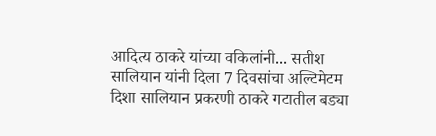आदित्य ठाकरे यांच्या वकिलांनी... सतीश सालियान यांनी दिला 7 दिवसांचा अल्टिमेटम
दिशा सालियान प्रकरणी ठाकरे गटातील बड्या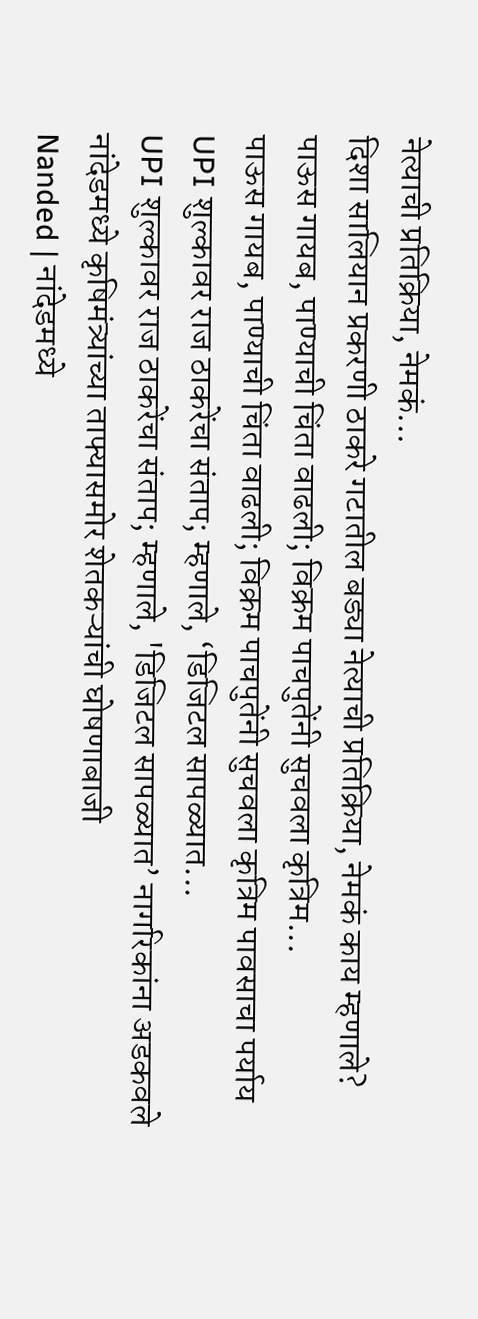नेत्याची प्रतिक्रिया, नेमकं...
दिशा सालियान प्रकरणी ठाकरे गटातील बड्या नेत्याची प्रतिक्रिया, नेमकं काय म्हणाले?
पाऊस गायब, पाण्याची चिंता वाढली; विक्रम पाचपुतेंनी सुचवला कृत्रिम...
पाऊस गायब, पाण्याची चिंता वाढली; विक्रम पाचपुतेंनी सुचवला कृत्रिम पावसाचा पर्याय
UPI शुल्कावर राज ठाकरेंचा संताप; म्हणाले, ‘डिजिटल सापळ्यात...
UPI शुल्कावर राज ठाकरेंचा संताप; म्हणाले, 'डिजिटल सापळ्यात’ नागरिकांना अडकवले
नांदेडमध्ये कृषिमंत्र्यांच्या ताफ्यासमोर शेतकऱ्यांची घोषणाबाजी
Nanded | नांदेडमध्ये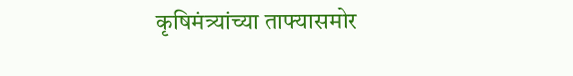कृषिमंत्र्यांच्या ताफ्यासमोर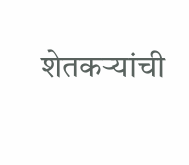शेतकऱ्यांची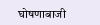घोषणाबाजी